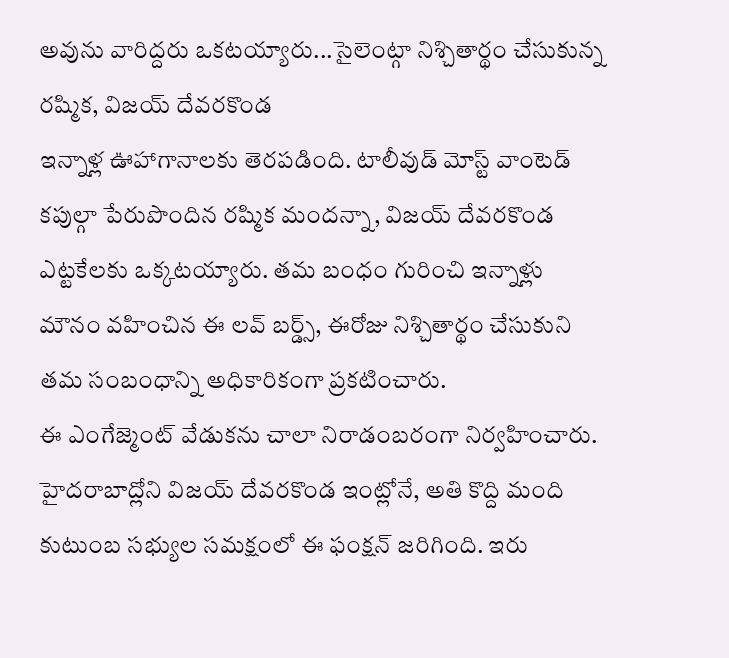అవును వారిద్దరు ఒకటయ్యారు...సైలెంట్గా నిశ్చితార్థం చేసుకున్న రష్మిక, విజయ్ దేవరకొండ
ఇన్నాళ్ల ఊహాగానాలకు తెరపడింది. టాలీవుడ్ మోస్ట్ వాంటెడ్ కపుల్గా పేరుపొందిన రష్మిక మందన్నా, విజయ్ దేవరకొండ ఎట్టకేలకు ఒక్కటయ్యారు. తమ బంధం గురించి ఇన్నాళ్లు మౌనం వహించిన ఈ లవ్ బర్డ్స్, ఈరోజు నిశ్చితార్థం చేసుకుని తమ సంబంధాన్ని అధికారికంగా ప్రకటించారు.
ఈ ఎంగేజ్మెంట్ వేడుకను చాలా నిరాడంబరంగా నిర్వహించారు. హైదరాబాద్లోని విజయ్ దేవరకొండ ఇంట్లోనే, అతి కొద్ది మంది కుటుంబ సభ్యుల సమక్షంలో ఈ ఫంక్షన్ జరిగింది. ఇరు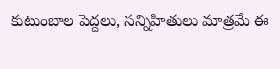కుటుంబాల పెద్దలు, సన్నిహితులు మాత్రమే ఈ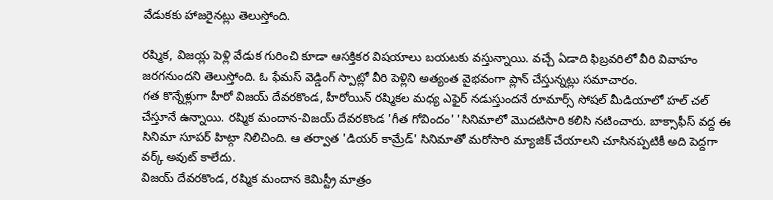వేడుకకు హాజరైనట్లు తెలుస్తోంది.

రష్మిక, విజయ్ల పెళ్లి వేడుక గురించి కూడా ఆసక్తికర విషయాలు బయటకు వస్తున్నాయి. వచ్చే ఏడాది ఫిబ్రవరిలో వీరి వివాహం జరగనుందని తెలుస్తోంది. ఓ ఫేమస్ వెడ్డింగ్ స్పాట్లో వీరి పెళ్లిని అత్యంత వైభవంగా ప్లాన్ చేస్తున్నట్లు సమాచారం.
గత కొన్నేళ్లుగా హీరో విజయ్ దేవరకొండ, హీరోయిన్ రష్మికల మధ్య ఎఫైర్ నడుస్తుందనే రూమార్స్ సోషల్ మీడియాలో హల్ చల్ చేస్తూనే ఉన్నాయి. రష్మిక మందాన-విజయ్ దేవరకొండ 'గీత గోవిందం' 'సినిమాలో మొదటిసారి కలిసి నటించారు. బాక్సాఫీస్ వద్ద ఈ సినిమా సూపర్ హిట్గా నిలిచింది. ఆ తర్వాత 'డియర్ కామ్రేడ్' సినిమాతో మరోసారి మ్యాజిక్ చేయాలని చూసినప్పటికీ అది పెద్దగా వర్క్ అవుట్ కాలేదు.
విజయ్ దేవరకొండ, రష్మిక మందాన కెమిస్ట్రీ మాత్రం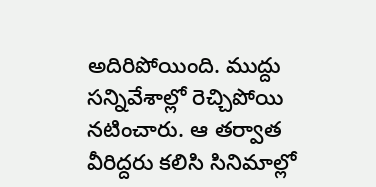అదిరిపోయింది. ముద్దు సన్నివేశాల్లో రెచ్చిపోయి నటించారు. ఆ తర్వాత వీరిద్దరు కలిసి సినిమాల్లో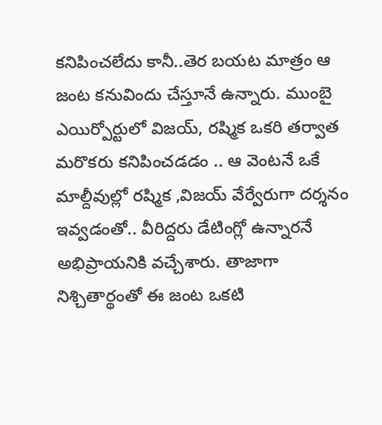కనిపించలేదు కానీ..తెర బయట మాత్రం ఆ జంట కనువిందు చేస్తూనే ఉన్నారు. ముంబై ఎయిర్పోర్టులో విజయ్, రష్మిక ఒకరి తర్వాత మరొకరు కనిపించడడం .. ఆ వెంటనే ఒకే మాల్దీవుల్లో రష్మిక ,విజయ్ వేర్వేరుగా దర్శనం ఇవ్వడంతో.. వీరిద్దరు డేటింగ్లో ఉన్నారనే అభిప్రాయనికి వచ్చేశారు. తాజాగా నిశ్చితార్థంతో ఈ జంట ఒకటి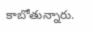కాబోతున్నారు.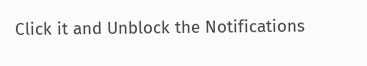Click it and Unblock the Notifications